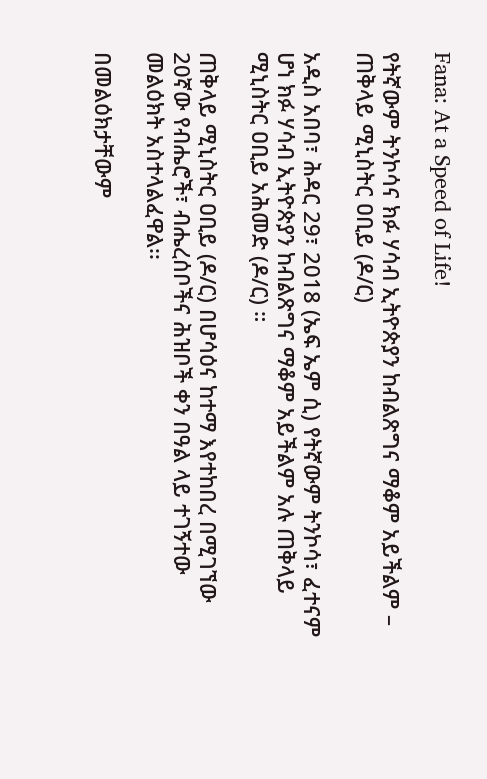Fana: At a Speed of Life!

የትኛውም ትንኮሳና ክፉ ሃሳብ ኢትዮጵያን ከብልጽግና ማቆም አይችልም – ጠቅላይ ሚኒስትር ዐቢይ (ዶ/ር)

አዲስ አበባ፣ ሕዳር 29፣ 2018 (ኤፍ ኤም ሲ) የትኛውም ትንኮሳ፣ ፈተናም ሆነ ክፉ ሃሳብ ኢትዮጵያን ከብልጽግና ማቆም አይችልም አሉ ጠቅላይ ሚኒስትር ዐቢይ አሕመድ (ዶ/ር) ።

ጠቅላይ ሚኒስትር ዐቢይ (ዶ/ር) በሆሳዕና ከተማ እየተከበረ በሚገኘው 20ኛው የብሔሮች፣ ብሔረሰቦችና ሕዝቦች ቀን በዓል ላይ ተገኝተው መልዕክት አስተላልፈዋል፡፡

በመልዕክታቸውም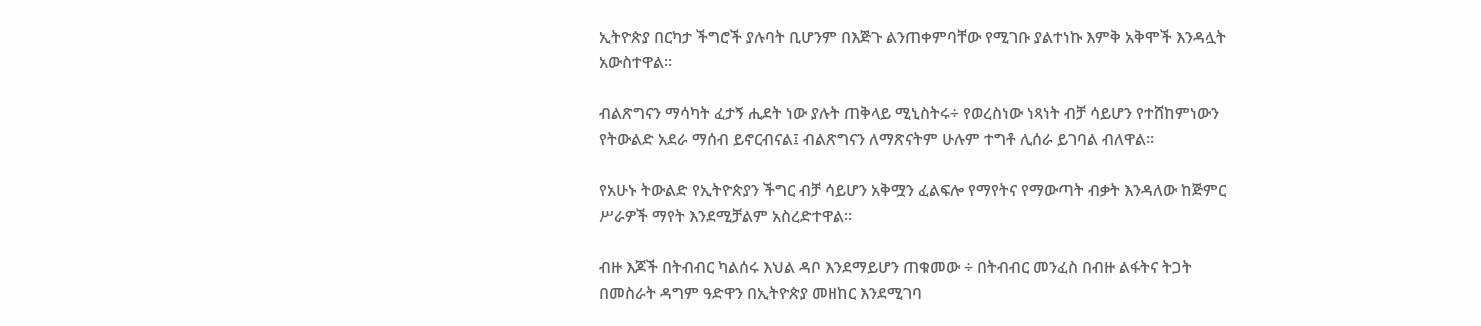ኢትዮጵያ በርካታ ችግሮች ያሉባት ቢሆንም በእጅጉ ልንጠቀምባቸው የሚገቡ ያልተነኩ እምቅ አቅሞች እንዳሏት አውስተዋል፡፡

ብልጽግናን ማሳካት ፈታኝ ሒደት ነው ያሉት ጠቅላይ ሚኒስትሩ÷ የወረስነው ነጻነት ብቻ ሳይሆን የተሸከምነውን የትውልድ አደራ ማሰብ ይኖርብናል፤ ብልጽግናን ለማጽናትም ሁሉም ተግቶ ሊሰራ ይገባል ብለዋል፡፡

የአሁኑ ትውልድ የኢትዮጵያን ችግር ብቻ ሳይሆን አቅሟን ፈልፍሎ የማየትና የማውጣት ብቃት እንዳለው ከጅምር ሥራዎች ማየት እንደሚቻልም አስረድተዋል፡፡

ብዙ እጆች በትብብር ካልሰሩ እህል ዳቦ እንደማይሆን ጠቁመው ÷ በትብብር መንፈስ በብዙ ልፋትና ትጋት በመስራት ዳግም ዓድዋን በኢትዮጵያ መዘከር እንደሚገባ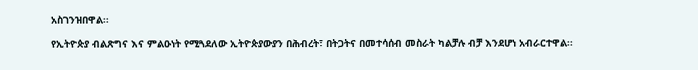አስገንዝበዋል፡፡

የኢትዮጵያ ብልጽግና እና ምልዑነት የሚጓደለው ኢትዮጵያውያን በሕብረት፣ በትጋትና በመተሳሰብ መስራት ካልቻሉ ብቻ እንደሆነ አብራርተዋል፡፡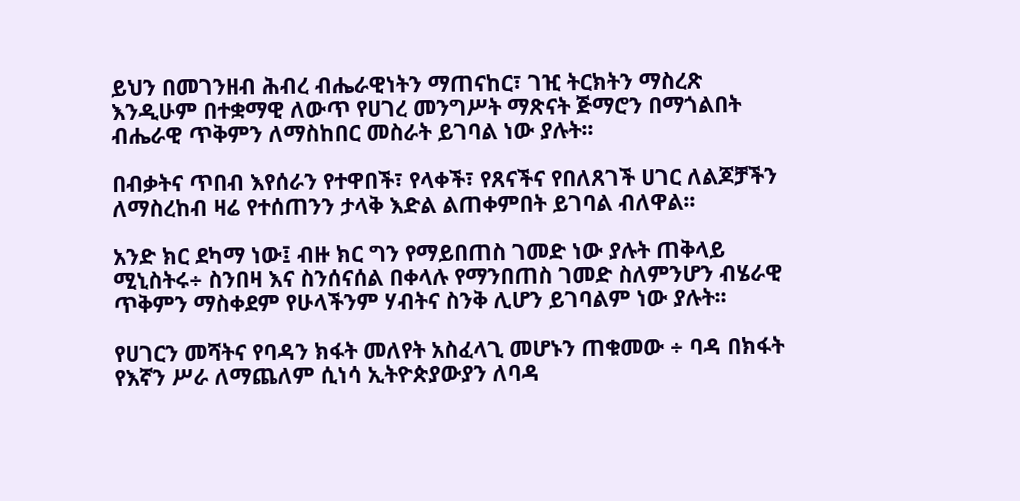ይህን በመገንዘብ ሕብረ ብሔራዊነትን ማጠናከር፣ ገዢ ትርክትን ማስረጽ እንዲሁም በተቋማዊ ለውጥ የሀገረ መንግሥት ማጽናት ጅማሮን በማጎልበት ብሔራዊ ጥቅምን ለማስከበር መስራት ይገባል ነው ያሉት፡፡

በብቃትና ጥበብ እየሰራን የተዋበች፣ የላቀች፣ የጸናችና የበለጸገች ሀገር ለልጆቻችን ለማስረከብ ዛሬ የተሰጠንን ታላቅ እድል ልጠቀምበት ይገባል ብለዋል፡፡

አንድ ክር ደካማ ነው፤ ብዙ ክር ግን የማይበጠስ ገመድ ነው ያሉት ጠቅላይ ሚኒስትሩ÷ ስንበዛ እና ስንሰናሰል በቀላሉ የማንበጠስ ገመድ ስለምንሆን ብሄራዊ ጥቅምን ማስቀደም የሁላችንም ሃብትና ስንቅ ሊሆን ይገባልም ነው ያሉት፡፡

የሀገርን መሻትና የባዳን ክፋት መለየት አስፈላጊ መሆኑን ጠቁመው ÷ ባዳ በክፋት የእኛን ሥራ ለማጨለም ሲነሳ ኢትዮጵያውያን ለባዳ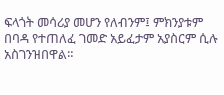ፍላጎት መሳሪያ መሆን የለብንም፤ ምክንያቱም በባዳ የተጠለፈ ገመድ አይፈታም አያስርም ሲሉ አስገንዝበዋል።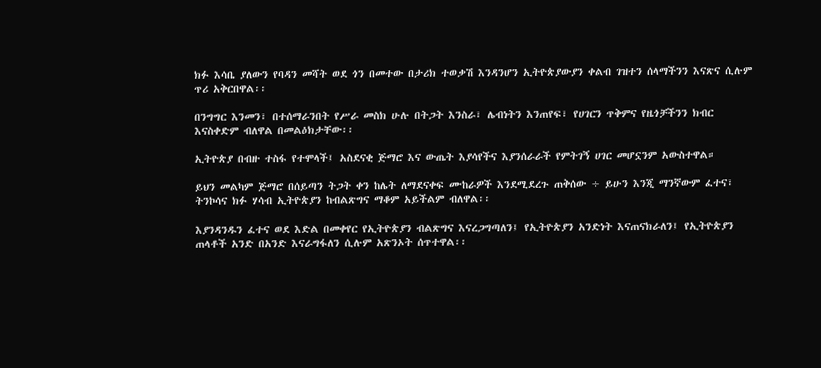ክፉ እሳቤ ያለውን የባዳን መሻት ወደ ጎን በመተው በታሪክ ተወቃሽ እንዳንሆን ኢትዮጵያውያን ቀልብ ገዝተን ሰላማችንን እናጽና ሲሉም ጥሪ አቅርበዋል፡፡

በንግግር እንመን፣ በተሰማራንበት የሥራ መስክ ሁሉ በትጋት እንስራ፣ ሌብነትን እንጠየፍ፣ የሀገርን ጥቅምና የዜጎቻችንን ክብር እናስቀድም ብለዋል በመልዕክታቸው፡፡

ኢትዮጵያ በብዙ ተስፋ የተሞላች፤ አስደናቂ ጅማሮ እና ውጤት እያሳየችና እያንሰራራች የምትገኝ ሀገር መሆኗንም አውስተዋል።

ይህን መልካም ጅማሮ በሰይጣን ትጋት ቀን ከሌት ለማደናቀፍ ሙከራዎች እንደሚደረጉ ጠቅሰው ÷ ይሁን እንጂ ማንኛውም ፈተና፣ ትንኮሳና ክፉ ሃሳብ ኢትዮጵያን ከብልጽግና ማቆም አይችልም ብለዋል፡፡

እያንዳንዱን ፈተና ወደ እድል በመቀየር የኢትዮጵያን ብልጽግና እናረጋግጣለን፤ የኢትዮጵያን አንድነት እናጠናክራለን፤ የኢትዮጵያን ጠላቶች አንድ በአንድ እናራግፋለን ሲሉም አጽንኦት ሰጥተዋል፡፡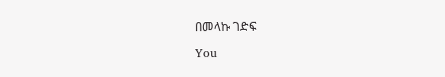በመላኩ ገድፍ

You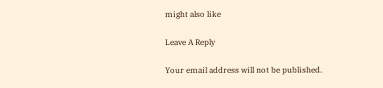might also like

Leave A Reply

Your email address will not be published.